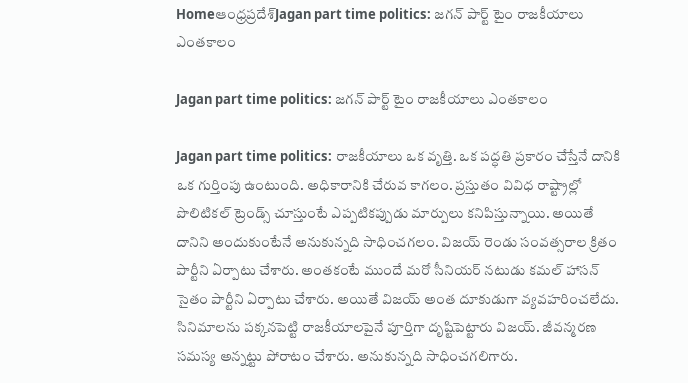Homeఆంధ్రప్రదేశ్‌Jagan part time politics: జగన్ పార్ట్ టైం రాజకీయాలు ఎంతకాలం

Jagan part time politics: జగన్ పార్ట్ టైం రాజకీయాలు ఎంతకాలం

Jagan part time politics: రాజకీయాలు ఒక వృత్తి. ఒక పద్ధతి ప్రకారం చేస్తేనే దానికి ఒక గుర్తింపు ఉంటుంది. అధికారానికి చేరువ కాగలం. ప్రస్తుతం వివిధ రాష్ట్రాల్లో పొలిటికల్ ట్రెండ్స్ చూస్తుంటే ఎప్పటికప్పుడు మార్పులు కనిపిస్తున్నాయి. అయితే దానిని అందుకుంటేనే అనుకున్నది సాధించగలం. విజయ్ రెండు సంవత్సరాల క్రితం పార్టీని ఏర్పాటు చేశారు. అంతకంటే ముందే మరో సీనియర్ నటుడు కమల్ హాసన్ సైతం పార్టీని ఏర్పాటు చేశారు. అయితే విజయ్ అంత దూకుడుగా వ్యవహరించలేదు. సినిమాలను పక్కనపెట్టి రాజకీయాలపైనే పూర్తిగా దృష్టిపెట్టారు విజయ్. జీవన్మరణ సమస్య అన్నట్టు పోరాటం చేశారు. అనుకున్నది సాధించగలిగారు.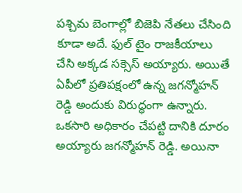పశ్చిమ బెంగాల్లో బిజెపి నేతలు చేసింది కూడా అదే. ఫుల్ టైం రాజకీయాలు చేసి అక్కడ సక్సెస్ అయ్యారు. అయితే ఏపీలో ప్రతిపక్షంలో ఉన్న జగన్మోహన్ రెడ్డి అందుకు విరుద్ధంగా ఉన్నారు. ఒకసారి అధికారం చేపట్టి దానికి దూరం అయ్యారు జగన్మోహన్ రెడ్డి. అయినా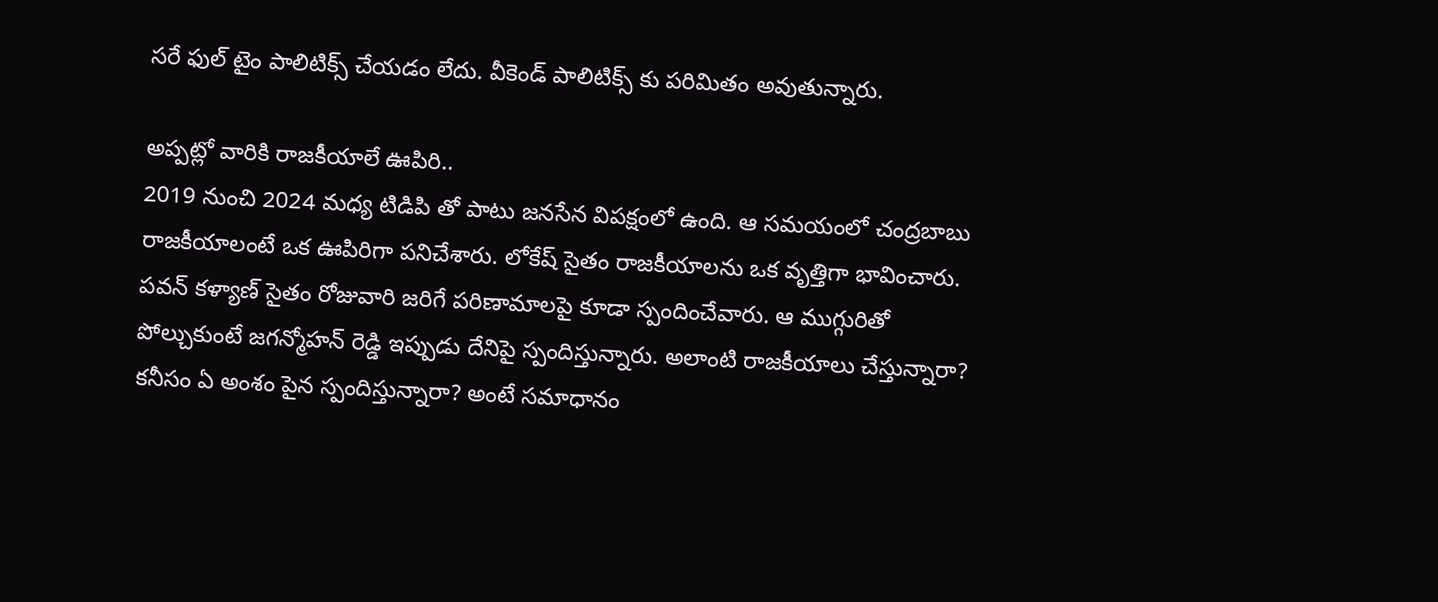సరే ఫుల్ టైం పాలిటిక్స్ చేయడం లేదు. వీకెండ్ పాలిటిక్స్ కు పరిమితం అవుతున్నారు.

అప్పట్లో వారికి రాజకీయాలే ఊపిరి..
2019 నుంచి 2024 మధ్య టిడిపి తో పాటు జనసేన విపక్షంలో ఉంది. ఆ సమయంలో చంద్రబాబు రాజకీయాలంటే ఒక ఊపిరిగా పనిచేశారు. లోకేష్ సైతం రాజకీయాలను ఒక వృత్తిగా భావించారు. పవన్ కళ్యాణ్ సైతం రోజువారి జరిగే పరిణామాలపై కూడా స్పందించేవారు. ఆ ముగ్గురితో పోల్చుకుంటే జగన్మోహన్ రెడ్డి ఇప్పుడు దేనిపై స్పందిస్తున్నారు. అలాంటి రాజకీయాలు చేస్తున్నారా? కనీసం ఏ అంశం పైన స్పందిస్తున్నారా? అంటే సమాధానం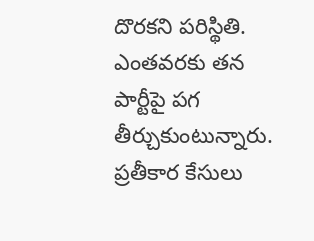దొరకని పరిస్థితి. ఎంతవరకు తన పార్టీపై పగ తీర్చుకుంటున్నారు. ప్రతీకార కేసులు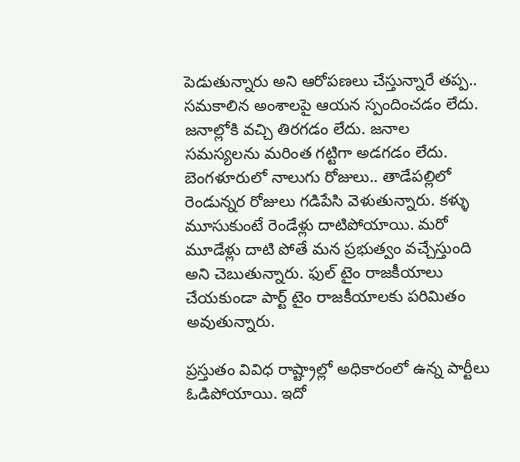పెడుతున్నారు అని ఆరోపణలు చేస్తున్నారే తప్ప.. సమకాలిన అంశాలపై ఆయన స్పందించడం లేదు. జనాల్లోకి వచ్చి తిరగడం లేదు. జనాల సమస్యలను మరింత గట్టిగా అడగడం లేదు. బెంగళూరులో నాలుగు రోజులు.. తాడేపల్లిలో రెండున్నర రోజులు గడిపేసి వెళుతున్నారు. కళ్ళు మూసుకుంటే రెండేళ్లు దాటిపోయాయి. మరో మూడేళ్లు దాటి పోతే మన ప్రభుత్వం వచ్చేస్తుంది అని చెబుతున్నారు. ఫుల్ టైం రాజకీయాలు చేయకుండా పార్ట్ టైం రాజకీయాలకు పరిమితం అవుతున్నారు.

ప్రస్తుతం వివిధ రాష్ట్రాల్లో అధికారంలో ఉన్న పార్టీలు ఓడిపోయాయి. ఇదో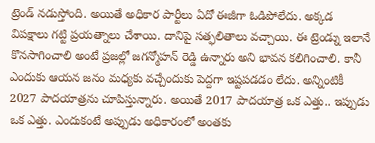ట్రెండ్ నడుస్తోంది. అయితే అధికార పార్టీలు ఏదో ఈజీగా ఓడిపోలేదు. అక్కడ విపక్షాలు గట్టి ప్రయత్నాలు చేశాయి. దానిపై సత్ఫలితాలు వచ్చాయి. ఈ ట్రెండ్ను ఇలానే కొనసాగించాలి అంటే ప్రజల్లో జగన్మోహన్ రెడ్డి ఉన్నారు అని భావన కలిగించాలి. కానీ ఎందుకు ఆయన జనం మధ్యకు వచ్చేందుకు పెద్దగా ఇష్టపడడం లేదు. అన్నింటికీ 2027 పాదయాత్రను చూపిస్తున్నారు. అయితే 2017 పాదయాత్ర ఒక ఎత్తు.. ఇప్పుడు ఒక ఎత్తు. ఎందుకంటే అప్పుడు అధికారంలో అంతకు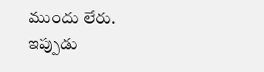ముందు లేరు. ఇప్పుడు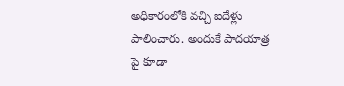అధికారంలోకి వచ్చి ఐదేళ్లు పాలించారు. అందుకే పాదయాత్ర పై కూడా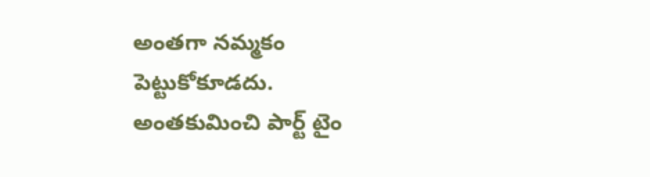అంతగా నమ్మకం పెట్టుకోకూడదు. అంతకుమించి పార్ట్ టైం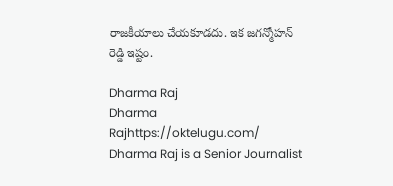రాజకీయాలు చేయకూడదు. ఇక జగన్మోహన్ రెడ్డి ఇష్టం.

Dharma Raj
Dharma Rajhttps://oktelugu.com/
Dharma Raj is a Senior Journalist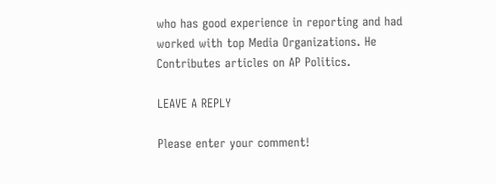who has good experience in reporting and had worked with top Media Organizations. He Contributes articles on AP Politics.

LEAVE A REPLY

Please enter your comment!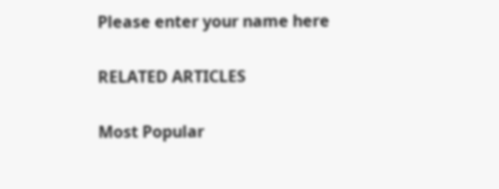Please enter your name here

RELATED ARTICLES

Most Popular